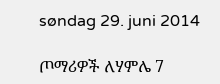søndag 29. juni 2014

ጦማሪዎች ለሃምሌ 7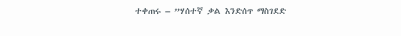ተቀጠሩ – ”ሃሰተኛ ቃል እንድሰጥ ማስገደድ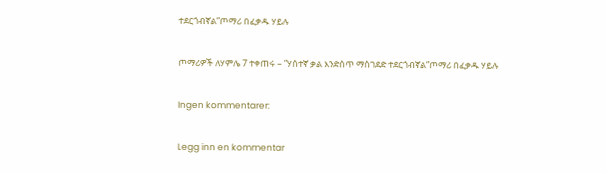ተደርጎብኛል”ጦማሪ በፈቃዱ ሃይሉ

ጦማሪዎች ለሃምሌ 7 ተቀጠሩ – ”ሃሰተኛ ቃል እንድሰጥ ማስገደድ ተደርጎብኛል”ጦማሪ በፈቃዱ ሃይሉ

Ingen kommentarer:

Legg inn en kommentar